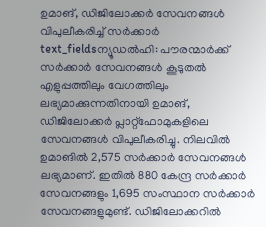ഉമാങ്, ഡിജിലോക്കർ സേവനങ്ങൾ വിപുലീകരിച്ച് സർക്കാർ
text_fieldsന്യൂഡൽഹി: പൗരന്മാർക്ക് സർക്കാർ സേവനങ്ങൾ കൂടുതൽ എളുപ്പത്തിലും വേഗത്തിലും ലഭ്യമാക്കുന്നതിനായി ഉമാങ്, ഡിജിലോക്കർ പ്ലാറ്റ്ഫോമുകളിലെ സേവനങ്ങൾ വിപുലീകരിച്ചു. നിലവിൽ ഉമാങിൽ 2,575 സർക്കാർ സേവനങ്ങൾ ലഭ്യമാണ്. ഇതിൽ 880 കേന്ദ്ര സർക്കാർ സേവനങ്ങളും 1,695 സംസ്ഥാന സർക്കാർ സേവനങ്ങളുമുണ്ട്. ഡിജിലോക്കറിൽ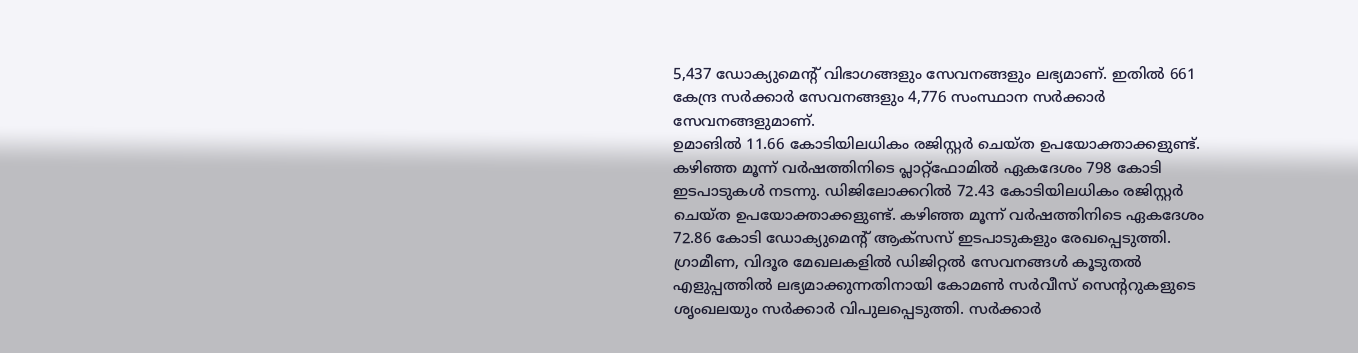5,437 ഡോക്യുമെന്റ് വിഭാഗങ്ങളും സേവനങ്ങളും ലഭ്യമാണ്. ഇതിൽ 661 കേന്ദ്ര സർക്കാർ സേവനങ്ങളും 4,776 സംസ്ഥാന സർക്കാർ സേവനങ്ങളുമാണ്.
ഉമാങിൽ 11.66 കോടിയിലധികം രജിസ്റ്റർ ചെയ്ത ഉപയോക്താക്കളുണ്ട്. കഴിഞ്ഞ മൂന്ന് വർഷത്തിനിടെ പ്ലാറ്റ്ഫോമിൽ ഏകദേശം 798 കോടി ഇടപാടുകൾ നടന്നു. ഡിജിലോക്കറിൽ 72.43 കോടിയിലധികം രജിസ്റ്റർ ചെയ്ത ഉപയോക്താക്കളുണ്ട്. കഴിഞ്ഞ മൂന്ന് വർഷത്തിനിടെ ഏകദേശം 72.86 കോടി ഡോക്യുമെന്റ് ആക്സസ് ഇടപാടുകളും രേഖപ്പെടുത്തി.
ഗ്രാമീണ, വിദൂര മേഖലകളിൽ ഡിജിറ്റൽ സേവനങ്ങൾ കൂടുതൽ എളുപ്പത്തിൽ ലഭ്യമാക്കുന്നതിനായി കോമൺ സർവീസ് സെന്ററുകളുടെ ശൃംഖലയും സർക്കാർ വിപുലപ്പെടുത്തി. സർക്കാർ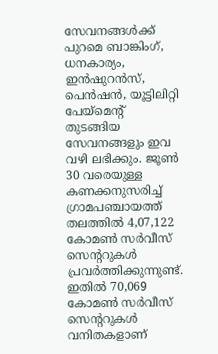സേവനങ്ങൾക്ക് പുറമെ ബാങ്കിംഗ്, ധനകാര്യം, ഇൻഷുറൻസ്, പെൻഷൻ, യൂട്ടിലിറ്റി പേയ്മെന്റ് തുടങ്ങിയ സേവനങ്ങളും ഇവ വഴി ലഭിക്കും. ജൂൺ 30 വരെയുള്ള കണക്കനുസരിച്ച് ഗ്രാമപഞ്ചായത്ത് തലത്തിൽ 4,07,122 കോമൺ സർവീസ് സെന്ററുകൾ പ്രവർത്തിക്കുന്നുണ്ട്. ഇതിൽ 70,069 കോമൺ സർവീസ് സെന്ററുകൾ വനിതകളാണ്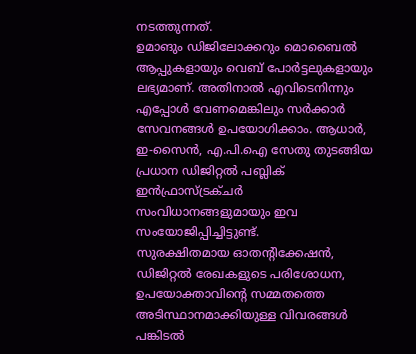നടത്തുന്നത്.
ഉമാങും ഡിജിലോക്കറും മൊബൈൽ ആപ്പുകളായും വെബ് പോർട്ടലുകളായും ലഭ്യമാണ്. അതിനാൽ എവിടെനിന്നും എപ്പോൾ വേണമെങ്കിലും സർക്കാർ സേവനങ്ങൾ ഉപയോഗിക്കാം. ആധാർ, ഇ-സൈൻ, എ.പി.ഐ സേതു തുടങ്ങിയ പ്രധാന ഡിജിറ്റൽ പബ്ലിക് ഇൻഫ്രാസ്ട്രക്ചർ സംവിധാനങ്ങളുമായും ഇവ സംയോജിപ്പിച്ചിട്ടുണ്ട്.
സുരക്ഷിതമായ ഓതന്റിക്കേഷൻ, ഡിജിറ്റൽ രേഖകളുടെ പരിശോധന, ഉപയോക്താവിന്റെ സമ്മതത്തെ അടിസ്ഥാനമാക്കിയുള്ള വിവരങ്ങൾ പങ്കിടൽ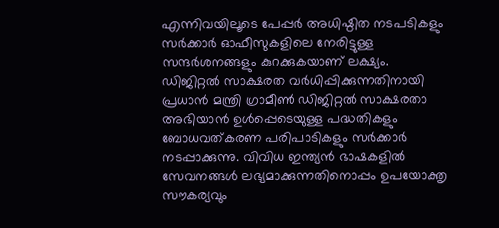എന്നിവയിലൂടെ പേപ്പർ അധിഷ്ഠിത നടപടികളും സർക്കാർ ഓഫീസുകളിലെ നേരിട്ടുള്ള സന്ദർശനങ്ങളും കുറക്കുകയാണ് ലക്ഷ്യം.
ഡിജിറ്റൽ സാക്ഷരത വർധിപ്പിക്കുന്നതിനായി പ്രധാൻ മന്ത്രി ഗ്രാമീൺ ഡിജിറ്റൽ സാക്ഷരതാ അഭിയാൻ ഉൾപ്പെടെയുള്ള പദ്ധതികളും ബോധവത്കരണ പരിപാടികളും സർക്കാർ നടപ്പാക്കുന്നു. വിവിധ ഇന്ത്യൻ ഭാഷകളിൽ സേവനങ്ങൾ ലഭ്യമാക്കുന്നതിനൊപ്പം ഉപയോക്തൃ സൗകര്യവും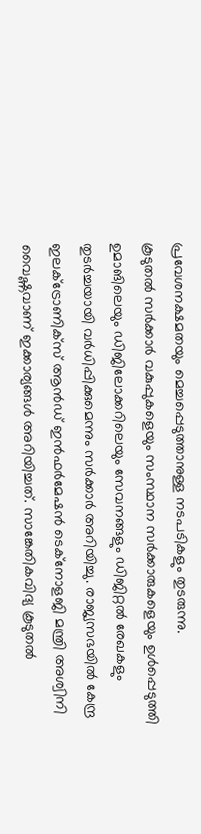പ്രവേശനക്ഷമതയും മെച്ചപ്പെടുത്താനുള്ള നടപടികളും തുടരുന്നു.
കൂടുതൽ സർക്കാർ വകുപ്പുകളെയും സംസ്ഥാന സർക്കാരുകളെയും ഉൾപ്പെടുത്തി ഉമാങിലെയും ഡിജിലോക്കറിലെയും സേവനങ്ങളും ഡിജിറ്റൽ രേഖകളും തുടർച്ചയായി വർധിപ്പിക്കുമെന്നും സർക്കാർ അറിയിച്ചു. രാജ്യസഭയിൽ കേന്ദ്ര ഇലക്ട്രോണിക്സ് ആൻഡ് ഇൻഫർമേഷൻ ടെക്നോളജി മന്ത്രി അശ്വിനി വൈഷ്ണവാണ് ഇക്കാര്യങ്ങൾ അറിയിച്ചത്. സാങ്കേതികവിദ്യ കൂടുതൽ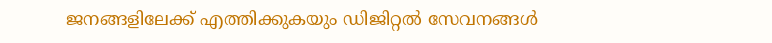ജനങ്ങളിലേക്ക് എത്തിക്കുകയും ഡിജിറ്റൽ സേവനങ്ങൾ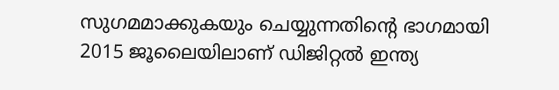സുഗമമാക്കുകയും ചെയ്യുന്നതിന്റെ ഭാഗമായി 2015 ജൂലൈയിലാണ് ഡിജിറ്റൽ ഇന്ത്യ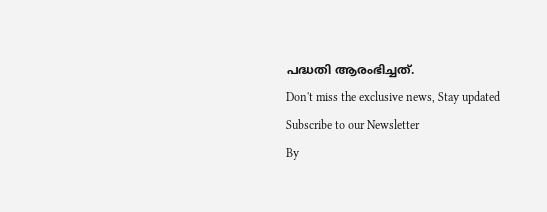പദ്ധതി ആരംഭിച്ചത്.
Don't miss the exclusive news, Stay updated
Subscribe to our Newsletter
By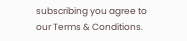subscribing you agree to our Terms & Conditions.